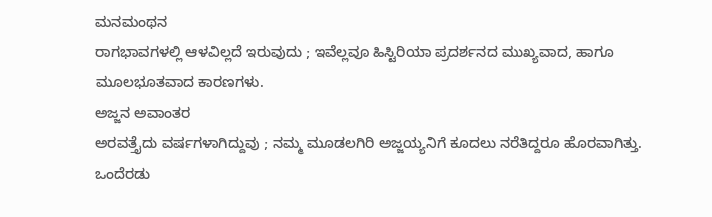ಮನಮಂಥನ
ರಾಗಭಾವಗಳಲ್ಲಿ ಆಳವಿಲ್ಲದೆ ಇರುವುದು ; ಇವೆಲ್ಲವೂ ಹಿಸ್ಟಿರಿಯಾ ಪ್ರದರ್ಶನದ ಮುಖ್ಯವಾದ, ಹಾಗೂ ಮೂಲಭೂತವಾದ ಕಾರಣಗಳು.
ಅಜ್ಜನ ಅವಾಂತರ
ಅರವತ್ತೈದು ವರ್ಷಗಳಾಗಿದ್ದುವು ; ನಮ್ಮ ಮೂಡಲಗಿರಿ ಅಜ್ಜಯ್ಯನಿಗೆ ಕೂದಲು ನರೆತಿದ್ದರೂ ಹೊರವಾಗಿತ್ತು. ಒಂದೆರಡು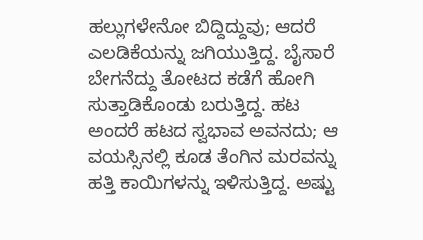ಹಲ್ಲುಗಳೇನೋ ಬಿದ್ದಿದ್ದುವು; ಆದರೆ ಎಲಡಿಕೆಯನ್ನು ಜಗಿಯುತ್ತಿದ್ದ. ಬೈಸಾರೆ ಬೇಗನೆದ್ದು ತೋಟದ ಕಡೆಗೆ ಹೋಗಿ ಸುತ್ತಾಡಿಕೊಂಡು ಬರುತ್ತಿದ್ದ. ಹಟ ಅಂದರೆ ಹಟದ ಸ್ವಭಾವ ಅವನದು; ಆ ವಯಸ್ಸಿನಲ್ಲಿ ಕೂಡ ತೆಂಗಿನ ಮರವನ್ನು ಹತ್ತಿ ಕಾಯಿಗಳನ್ನು ಇಳಿಸುತ್ತಿದ್ದ. ಅಷ್ಟು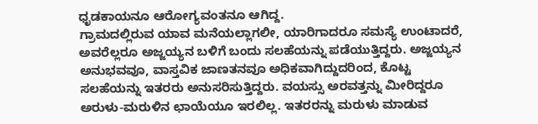ಧೃಡಕಾಯನೂ ಆರೋಗ್ಯವಂತನೂ ಆಗಿದ್ದ.
ಗ್ರಾಮದಲ್ಲಿರುವ ಯಾವ ಮನೆಯಲ್ಲಾಗಲೀ, ಯಾರಿಗಾದರೂ ಸಮಸ್ಯೆ ಉಂಟಾದರೆ, ಅವರೆಲ್ಲರೂ ಅಜ್ಜಯ್ಯನ ಬಳಿಗೆ ಬಂದು ಸಲಹೆಯನ್ನು ಪಡೆಯುತ್ತಿದ್ದರು. ಅಜ್ಜಯ್ಯನ ಅನುಭವವೂ, ವಾಸ್ತವಿಕ ಜಾಣತನವೂ ಅಧಿಕವಾಗಿದ್ದುದರಿಂದ, ಕೊಟ್ಟ ಸಲಹೆಯನ್ನು ಇತರರು ಅನುಸರಿಸುತ್ತಿದ್ದರು. ವಯಸ್ಸು ಅರವತ್ತನ್ನು ಮೀರಿದ್ದರೂ ಅರುಳು-ಮರುಳಿನ ಛಾಯೆಯೂ ಇರಲಿಲ್ಲ. ಇತರರನ್ನು ಮರುಳು ಮಾಡುವ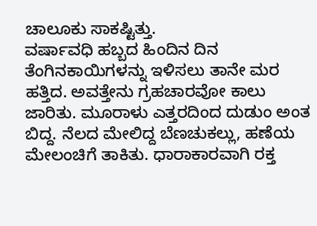ಚಾಲೂಕು ಸಾಕಷ್ಟಿತ್ತು.
ವರ್ಷಾವಧಿ ಹಬ್ಬದ ಹಿಂದಿನ ದಿನ ತೆಂಗಿನಕಾಯಿಗಳನ್ನು ಇಳಿಸಲು ತಾನೇ ಮರ ಹತ್ತಿದ. ಅವತ್ತೇನು ಗ್ರಹಚಾರವೋ ಕಾಲು ಜಾರಿತು. ಮೂರಾಳು ಎತ್ತರದಿಂದ ದುಡುಂ ಅಂತ ಬಿದ್ದ. ನೆಲದ ಮೇಲಿದ್ದ ಬೆಣಚುಕಲ್ಲು, ಹಣೆಯ ಮೇಲಂಚಿಗೆ ತಾಕಿತು. ಧಾರಾಕಾರವಾಗಿ ರಕ್ತ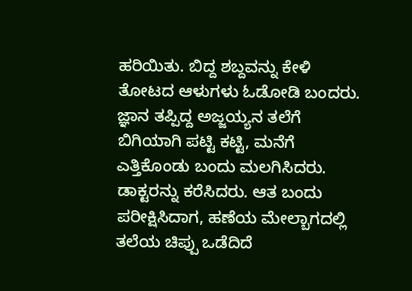ಹರಿಯಿತು. ಬಿದ್ದ ಶಬ್ದವನ್ನು ಕೇಳಿ ತೋಟದ ಆಳುಗಳು ಓಡೋಡಿ ಬಂದರು. ಜ್ಞಾನ ತಪ್ಪಿದ್ದ ಅಜ್ಜಯ್ಯನ ತಲೆಗೆ ಬಿಗಿಯಾಗಿ ಪಟ್ಟಿ ಕಟ್ಟಿ, ಮನೆಗೆ ಎತ್ತಿಕೊಂಡು ಬಂದು ಮಲಗಿಸಿದರು.
ಡಾಕ್ಟರನ್ನು ಕರೆಸಿದರು. ಆತ ಬಂದು ಪರೀಕ್ಷಿಸಿದಾಗ, ಹಣೆಯ ಮೇಲ್ಬಾಗದಲ್ಲಿ ತಲೆಯ ಚಿಪ್ಪು ಒಡೆದಿದೆ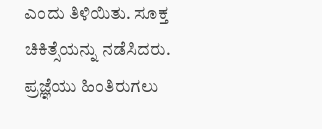ಎಂದು ತಿಳಿಯಿತು. ಸೂಕ್ತ ಚಿಕಿತ್ಸೆಯನ್ನು ನಡೆಸಿದರು. ಪ್ರಜ್ಞೆಯು ಹಿಂತಿರುಗಲು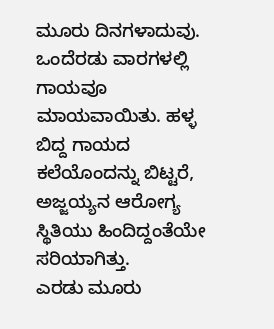ಮೂರು ದಿನಗಳಾದುವು. ಒಂದೆರಡು ವಾರಗಳಲ್ಲಿ ಗಾಯವೂ ಮಾಯವಾಯಿತು. ಹಳ್ಳ ಬಿದ್ದ ಗಾಯದ ಕಲೆಯೊಂದನ್ನು ಬಿಟ್ಟರೆ, ಅಜ್ಜಯ್ಯನ ಆರೋಗ್ಯ ಸ್ಥಿತಿಯು ಹಿಂದಿದ್ದಂತೆಯೇ ಸರಿಯಾಗಿತ್ತು.
ಎರಡು ಮೂರು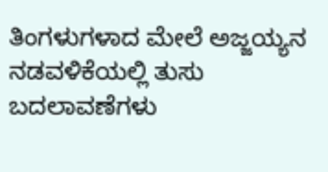ತಿಂಗಳುಗಳಾದ ಮೇಲೆ ಅಜ್ಜಯ್ಯನ ನಡವಳಿಕೆಯಲ್ಲಿ ತುಸು ಬದಲಾವಣೆಗಳು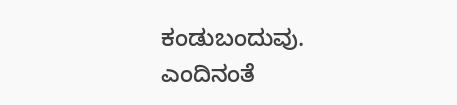ಕಂಡುಬಂದುವು. ಎಂದಿನಂತೆ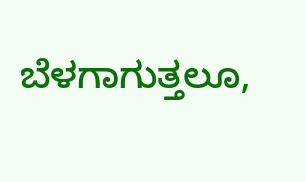ಬೆಳಗಾಗುತ್ತಲೂ,